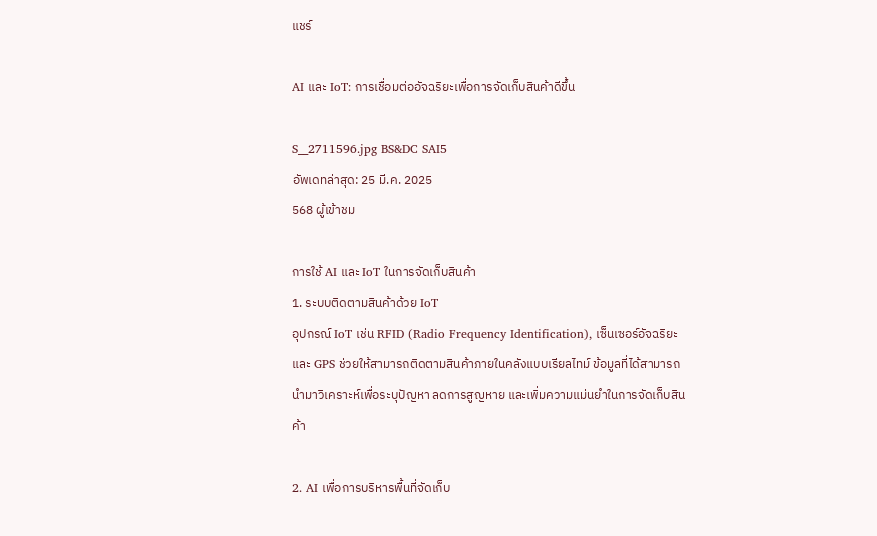แชร์

AI และ IoT: การเชื่อมต่ออัจฉริยะเพื่อการจัดเก็บสินค้าดีขึ้น

S__2711596.jpg BS&DC SAI5
อัพเดทล่าสุด: 25 มี.ค. 2025
568 ผู้เข้าชม

การใช้ AI และ IoT ในการจัดเก็บสินค้า
1. ระบบติดตามสินค้าด้วย IoT
อุปกรณ์ IoT เช่น RFID (Radio Frequency Identification), เซ็นเซอร์อัจฉริยะ และ GPS ช่วยให้สามารถติดตามสินค้าภายในคลังแบบเรียลไทม์ ข้อมูลที่ได้สามารถนำมาวิเคราะห์เพื่อระบุปัญหา ลดการสูญหาย และเพิ่มความแม่นยำในการจัดเก็บสินค้า

2. AI เพื่อการบริหารพื้นที่จัดเก็บ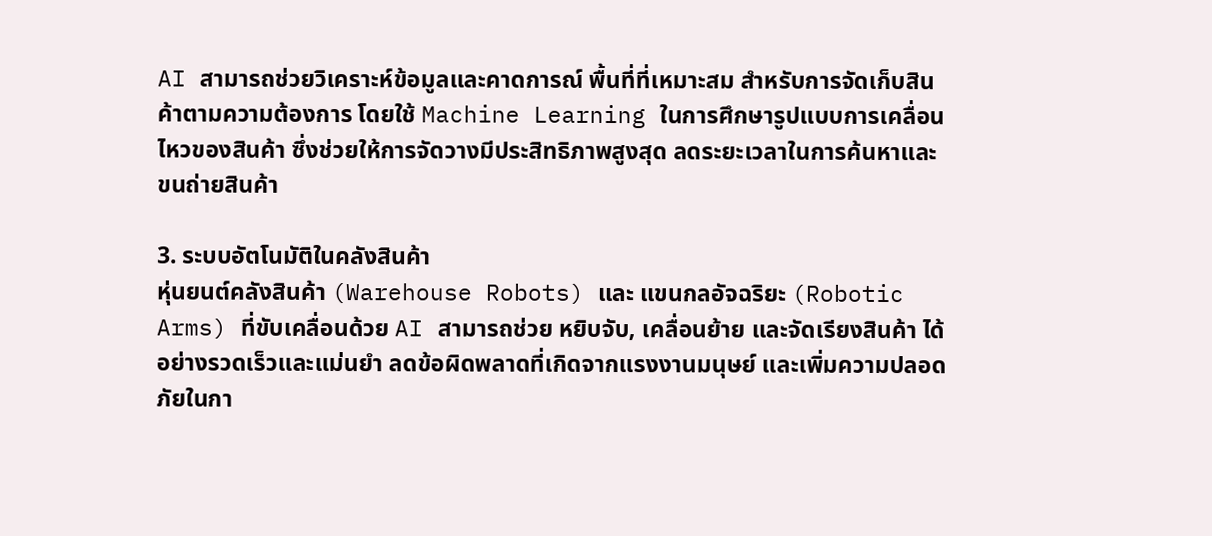AI สามารถช่วยวิเคราะห์ข้อมูลและคาดการณ์ พื้นที่ที่เหมาะสม สำหรับการจัดเก็บสินค้าตามความต้องการ โดยใช้ Machine Learning ในการศึกษารูปแบบการเคลื่อนไหวของสินค้า ซึ่งช่วยให้การจัดวางมีประสิทธิภาพสูงสุด ลดระยะเวลาในการค้นหาและขนถ่ายสินค้า

3. ระบบอัตโนมัติในคลังสินค้า
หุ่นยนต์คลังสินค้า (Warehouse Robots) และ แขนกลอัจฉริยะ (Robotic Arms) ที่ขับเคลื่อนด้วย AI สามารถช่วย หยิบจับ, เคลื่อนย้าย และจัดเรียงสินค้า ได้อย่างรวดเร็วและแม่นยำ ลดข้อผิดพลาดที่เกิดจากแรงงานมนุษย์ และเพิ่มความปลอดภัยในกา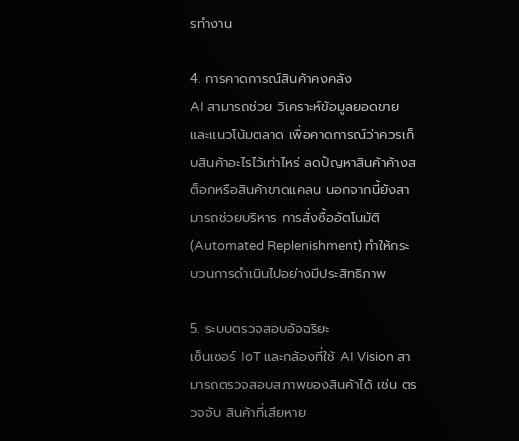รทำงาน

4. การคาดการณ์สินค้าคงคลัง
AI สามารถช่วย วิเคราะห์ข้อมูลยอดขายและแนวโน้มตลาด เพื่อคาดการณ์ว่าควรเก็บสินค้าอะไรไว้เท่าไหร่ ลดปัญหาสินค้าค้างสต็อกหรือสินค้าขาดแคลน นอกจากนี้ยังสามารถช่วยบริหาร การสั่งซื้ออัตโนมัติ (Automated Replenishment) ทำให้กระบวนการดำเนินไปอย่างมีประสิทธิภาพ

5. ระบบตรวจสอบอัจฉริยะ
เซ็นเซอร์ IoT และกล้องที่ใช้ AI Vision สามารถตรวจสอบสภาพของสินค้าได้ เช่น ตรวจจับ สินค้าที่เสียหาย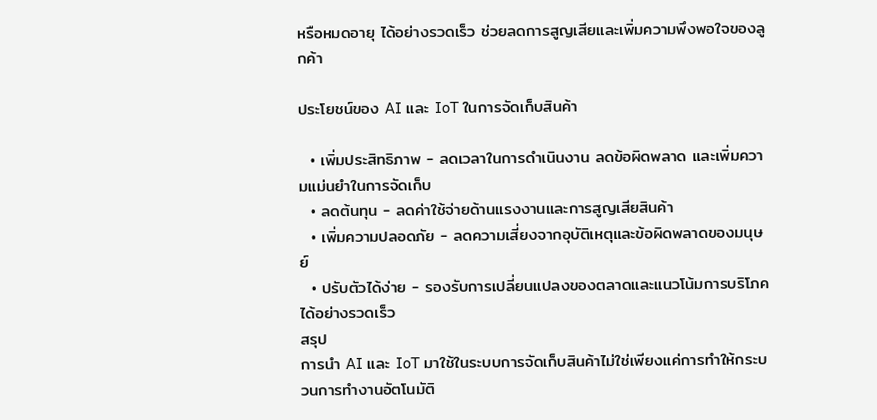หรือหมดอายุ ได้อย่างรวดเร็ว ช่วยลดการสูญเสียและเพิ่มความพึงพอใจของลูกค้า

ประโยชน์ของ AI และ IoT ในการจัดเก็บสินค้า

  • เพิ่มประสิทธิภาพ - ลดเวลาในการดำเนินงาน ลดข้อผิดพลาด และเพิ่มความแม่นยำในการจัดเก็บ
  • ลดต้นทุน - ลดค่าใช้จ่ายด้านแรงงานและการสูญเสียสินค้า
  • เพิ่มความปลอดภัย - ลดความเสี่ยงจากอุบัติเหตุและข้อผิดพลาดของมนุษย์
  • ปรับตัวได้ง่าย - รองรับการเปลี่ยนแปลงของตลาดและแนวโน้มการบริโภคได้อย่างรวดเร็ว
สรุป
การนำ AI และ IoT มาใช้ในระบบการจัดเก็บสินค้าไม่ใช่เพียงแค่การทำให้กระบวนการทำงานอัตโนมัติ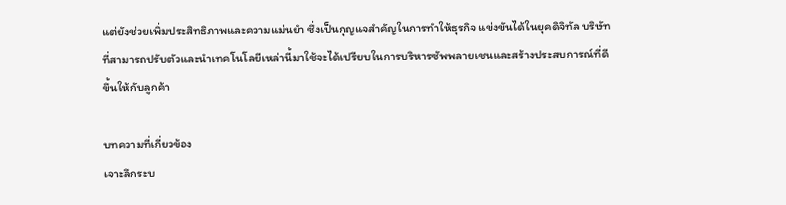แต่ยังช่วยเพิ่มประสิทธิภาพและความแม่นยำ ซึ่งเป็นกุญแจสำคัญในการทำให้ธุรกิจ แข่งขันได้ในยุคดิจิทัล บริษัทที่สามารถปรับตัวและนำเทคโนโลยีเหล่านี้มาใช้จะได้เปรียบในการบริหารซัพพลายเชนและสร้างประสบการณ์ที่ดีขึ้นให้กับลูกค้า

บทความที่เกี่ยวข้อง
เจาะลึกระบ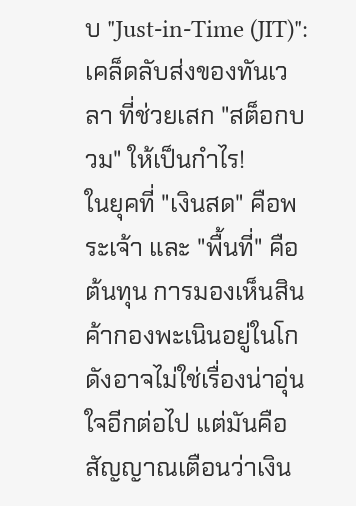บ "Just-in-Time (JIT)": เคล็ดลับส่งของทันเวลา ที่ช่วยเสก "สต็อกบวม" ให้เป็นกำไร!
ในยุคที่ "เงินสด" คือพระเจ้า และ "พื้นที่" คือต้นทุน การมองเห็นสินค้ากองพะเนินอยู่ในโกดังอาจไม่ใช่เรื่องน่าอุ่นใจอีกต่อไป แต่มันคือสัญญาณเตือนว่าเงิน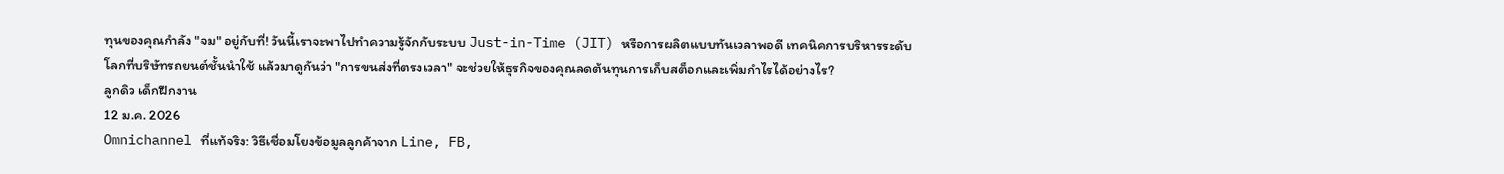ทุนของคุณกำลัง "จม" อยู่กับที่! วันนี้เราจะพาไปทำความรู้จักกับระบบ Just-in-Time (JIT) หรือการผลิตแบบทันเวลาพอดี เทคนิคการบริหารระดับโลกที่บริษัทรถยนต์ชั้นนำใช้ แล้วมาดูกันว่า "การขนส่งที่ตรงเวลา" จะช่วยให้ธุรกิจของคุณลดต้นทุนการเก็บสต็อกและเพิ่มกำไรได้อย่างไร?
ลูกดิว เด็กฝึกงาน
12 ม.ค. 2026
Omnichannel ที่แท้จริง: วิธีเชื่อมโยงข้อมูลลูกค้าจาก Line, FB,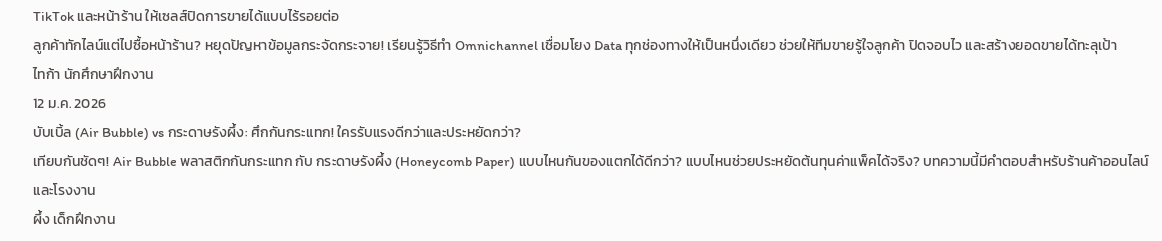TikTok และหน้าร้าน ให้เซลส์ปิดการขายได้แบบไร้รอยต่อ
ลูกค้าทักไลน์แต่ไปซื้อหน้าร้าน? หยุดปัญหาข้อมูลกระจัดกระจาย! เรียนรู้วิธีทำ Omnichannel เชื่อมโยง Data ทุกช่องทางให้เป็นหนึ่งเดียว ช่วยให้ทีมขายรู้ใจลูกค้า ปิดจอบไว และสร้างยอดขายได้ทะลุเป้า
ไทก้า นักศึกษาฝึกงาน
12 ม.ค. 2026
บับเบิ้ล (Air Bubble) vs กระดาษรังผึ้ง: ศึกกันกระแทก! ใครรับแรงดีกว่าและประหยัดกว่า?
เทียบกันชัดๆ! Air Bubble พลาสติกกันกระแทก กับ กระดาษรังผึ้ง (Honeycomb Paper) แบบไหนกันของแตกได้ดีกว่า? แบบไหนช่วยประหยัดต้นทุนค่าแพ็คได้จริง? บทความนี้มีคำตอบสำหรับร้านค้าออนไลน์และโรงงาน
ผึ้ง เด็กฝึกงาน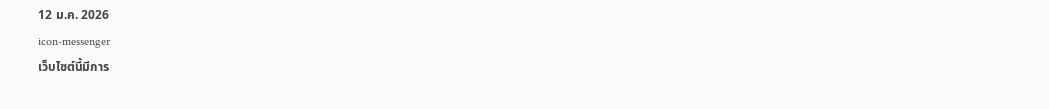12 ม.ค. 2026
icon-messenger
เว็บไซต์นี้มีการ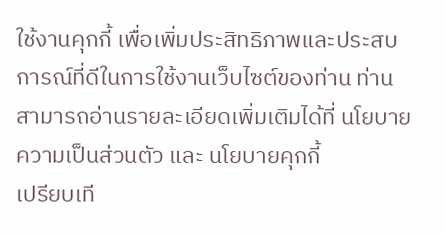ใช้งานคุกกี้ เพื่อเพิ่มประสิทธิภาพและประสบการณ์ที่ดีในการใช้งานเว็บไซต์ของท่าน ท่านสามารถอ่านรายละเอียดเพิ่มเติมได้ที่ นโยบายความเป็นส่วนตัว และ นโยบายคุกกี้
เปรียบเที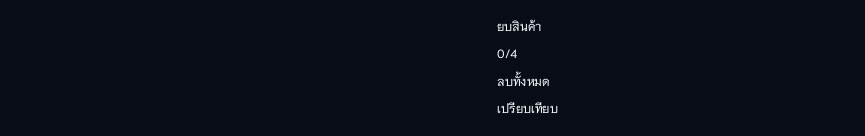ยบสินค้า
0/4
ลบทั้งหมด
เปรียบเทียบ